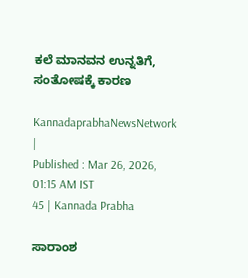ಕಲೆ ಮಾನವನ ಉನ್ನತಿಗೆ, ಸಂತೋಷಕ್ಕೆ ಕಾರಣ

KannadaprabhaNewsNetwork |
Published : Mar 26, 2026, 01:15 AM IST
45 | Kannada Prabha

ಸಾರಾಂಶ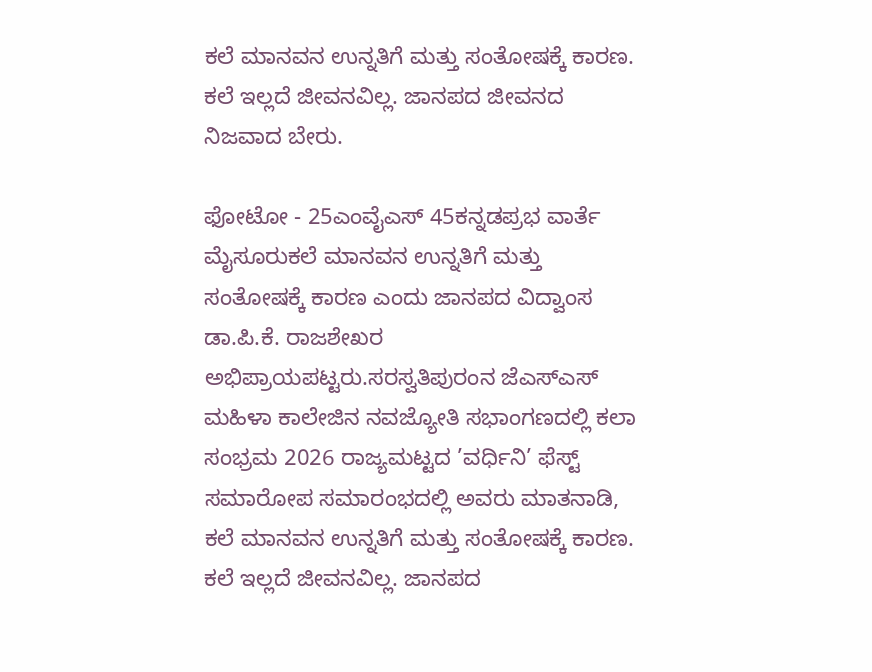ಕಲೆ ಮಾನವನ ಉನ್ನತಿಗೆ ಮತ್ತು ಸಂತೋಷಕ್ಕೆ ಕಾರಣ. ಕಲೆ ಇಲ್ಲದೆ ಜೀವನವಿಲ್ಲ. ಜಾನಪದ ಜೀವನದ ನಿಜವಾದ ಬೇರು.

ಫೋಟೋ - 25ಎಂವೈಎಸ್‌ 45ಕನ್ನಡಪ್ರಭ ವಾರ್ತೆ ಮೈಸೂರುಕಲೆ ಮಾನವನ ಉನ್ನತಿಗೆ ಮತ್ತು ಸಂತೋಷಕ್ಕೆ ಕಾರಣ ಎಂದು ಜಾನಪದ ವಿದ್ವಾಂಸ ಡಾ.ಪಿ.ಕೆ. ರಾಜಶೇಖರ ಅಭಿಪ್ರಾಯಪಟ್ಟರು.ಸರಸ್ವತಿಪುರಂನ ಜೆಎಸ್‌ಎಸ್ ಮಹಿಳಾ ಕಾಲೇಜಿನ ನವಜ್ಯೋತಿ ಸಭಾಂಗಣದಲ್ಲಿ ಕಲಾ ಸಂಭ್ರಮ 2026 ರಾಜ್ಯಮಟ್ಟದ ’ವರ್ಧಿನಿ’ ಫೆಸ್ಟ್‌ ಸಮಾರೋಪ ಸಮಾರಂಭದಲ್ಲಿ ಅವರು ಮಾತನಾಡಿ, ಕಲೆ ಮಾನವನ ಉನ್ನತಿಗೆ ಮತ್ತು ಸಂತೋಷಕ್ಕೆ ಕಾರಣ. ಕಲೆ ಇಲ್ಲದೆ ಜೀವನವಿಲ್ಲ. ಜಾನಪದ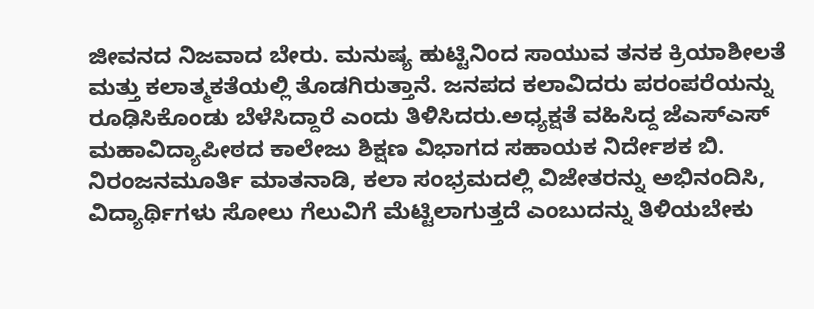ಜೀವನದ ನಿಜವಾದ ಬೇರು. ಮನುಷ್ಯ ಹುಟ್ಟಿನಿಂದ ಸಾಯುವ ತನಕ ಕ್ರಿಯಾಶೀಲತೆ ಮತ್ತು ಕಲಾತ್ಮಕತೆಯಲ್ಲಿ ತೊಡಗಿರುತ್ತಾನೆ. ಜನಪದ ಕಲಾವಿದರು ಪರಂಪರೆಯನ್ನು ರೂಢಿಸಿಕೊಂಡು ಬೆಳೆಸಿದ್ದಾರೆ ಎಂದು ತಿಳಿಸಿದರು.ಅಧ್ಯಕ್ಷತೆ ವಹಿಸಿದ್ದ ಜೆಎಸ್‌ಎಸ್ ಮಹಾವಿದ್ಯಾಪೀಠದ ಕಾಲೇಜು ಶಿಕ್ಷಣ ವಿಭಾಗದ ಸಹಾಯಕ ನಿರ್ದೇಶಕ ಬಿ. ನಿರಂಜನಮೂರ್ತಿ ಮಾತನಾಡಿ, ಕಲಾ ಸಂಭ್ರಮದಲ್ಲಿ ವಿಜೇತರನ್ನು ಅಭಿನಂದಿಸಿ, ವಿದ್ಯಾರ್ಥಿಗಳು ಸೋಲು ಗೆಲುವಿಗೆ ಮೆಟ್ಟಿಲಾಗುತ್ತದೆ ಎಂಬುದನ್ನು ತಿಳಿಯಬೇಕು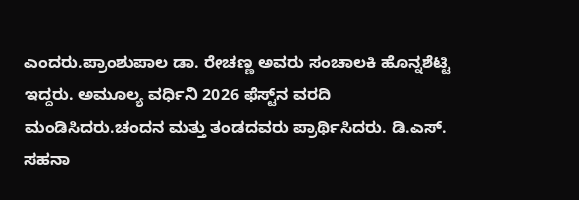ಎಂದರು.ಪ್ರಾಂಶುಪಾಲ ಡಾ. ರೇಚಣ್ಣ ಅವರು ಸಂಚಾಲಕಿ ಹೊನ್ನಶೆಟ್ಟಿ ಇದ್ದರು. ಅಮೂಲ್ಯ ವರ್ಧಿನಿ 2026 ಫೆಸ್ಟ್‌ನ ವರದಿ ಮಂಡಿಸಿದರು.ಚಂದನ ಮತ್ತು ತಂಡದವರು ಪ್ರಾರ್ಥಿಸಿದರು. ಡಿ.ಎಸ್‌. ಸಹನಾ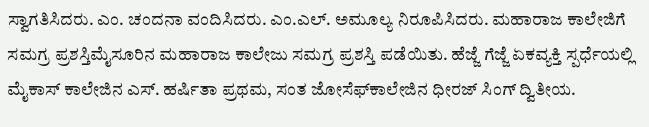ಸ್ವಾಗತಿಸಿದರು. ಎಂ. ಚಂದನಾ ವಂದಿಸಿದರು. ಎಂ.ಎಲ್‌. ಅಮೂಲ್ಯ ನಿರೂಪಿಸಿದರು. ಮಹಾರಾಜ ಕಾಲೇಜಿಗೆ ಸಮಗ್ರ ಪ್ರಶಸ್ತಿಮೈಸೂರಿನ ಮಹಾರಾಜ ಕಾಲೇಜು ಸಮಗ್ರ ಪ್ರಶಸ್ತಿ ಪಡೆಯಿತು. ಹೆಜ್ಜೆ ಗೆಜ್ಜೆ ಏಕವ್ಯಕ್ತಿ ಸ್ಪರ್ಧೆಯಲ್ಲಿ ಮೈಕಾಸ್‌ ಕಾಲೇಜಿನ ಎಸ್‌. ಹರ್ಷಿತಾ ಪ್ರಥಮ, ಸಂತ ಜೋಸೆಫ್‌ಕಾಲೇಜಿನ ಧೀರಜ್‌ ಸಿಂಗ್‌ ದ್ವಿತೀಯ.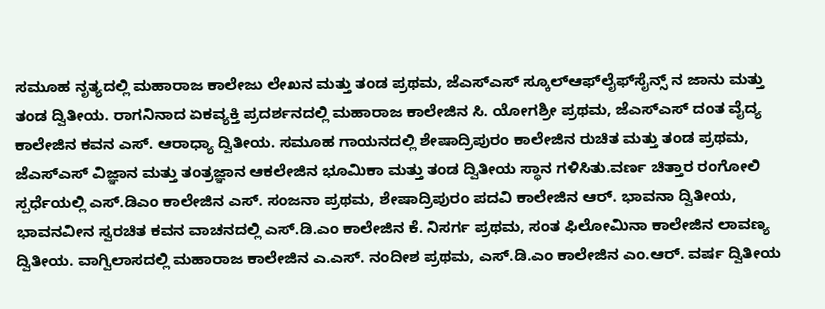ಸಮೂಹ ನೃತ್ಯದಲ್ಲಿ ಮಹಾರಾಜ ಕಾಲೇಜು ಲೇಖನ ಮತ್ತು ತಂಡ ಪ್ರಥಮ, ಜೆಎಸ್‌ಎಸ್‌ ಸ್ಕೂಲ್‌ಆಫ್‌ಲೈಫ್‌ಸೈನ್ಸ್‌ ನ ಜಾನು ಮತ್ತು ತಂಡ ದ್ವಿತೀಯ. ರಾಗನಿನಾದ ಏಕವ್ಯಕ್ತಿ ಪ್ರದರ್ಶನದಲ್ಲಿ ಮಹಾರಾಜ ಕಾಲೇಜಿನ ಸಿ. ಯೋಗಶ್ರೀ ಪ್ರಥಮ, ಜೆಎಸ್‌ಎಸ್‌ ದಂತ ವೈದ್ಯ ಕಾಲೇಜಿನ ಕವನ ಎಸ್‌. ಆರಾಧ್ಯಾ ದ್ವಿತೀಯ. ಸಮೂಹ ಗಾಯನದಲ್ಲಿ ಶೇಷಾದ್ರಿಪುರಂ ಕಾಲೇಜಿನ ರುಚಿತ ಮತ್ತು ತಂಡ ಪ್ರಥಮ, ಜೆಎಸ್‌ಎಸ್‌ ವಿಜ್ಞಾನ ಮತ್ತು ತಂತ್ರಜ್ಞಾನ ಆಕಲೇಜಿನ ಭೂಮಿಕಾ ಮತ್ತು ತಂಡ ದ್ವಿತೀಯ ಸ್ಥಾನ ಗಳಿಸಿತು.ವರ್ಣ ಚಿತ್ತಾರ ರಂಗೋಲಿ ಸ್ಪರ್ಧೆಯಲ್ಲಿ ಎಸ್‌.ಡಿಎಂ ಕಾಲೇಜಿನ ಎಸ್‌. ಸಂಜನಾ ಪ್ರಥಮ, ಶೇಷಾದ್ರಿಪುರಂ ಪದವಿ ಕಾಲೇಜಿನ ಆರ್‌. ಭಾವನಾ ದ್ವಿತೀಯ, ಭಾವನವೀನ ಸ್ವರಚಿತ ಕವನ ವಾಚನದಲ್ಲಿ ಎಸ್‌.ಡಿ.ಎಂ ಕಾಲೇಜಿನ ಕೆ. ನಿಸರ್ಗ ಪ್ರಥಮ, ಸಂತ ಫಿಲೋಮಿನಾ ಕಾಲೇಜಿನ ಲಾವಣ್ಯ ದ್ವಿತೀಯ. ವಾಗ್ವಿಲಾಸದಲ್ಲಿ ಮಹಾರಾಜ ಕಾಲೇಜಿನ ಎ.ಎಸ್‌. ನಂದೀಶ ಪ್ರಥಮ, ಎಸ್‌.ಡಿ.ಎಂ ಕಾಲೇಜಿನ ಎಂ.ಆರ್‌. ವರ್ಷ ದ್ವಿತೀಯ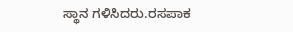ಸ್ಥಾನ ಗಳಿಸಿದರು.ರಸಪಾಕ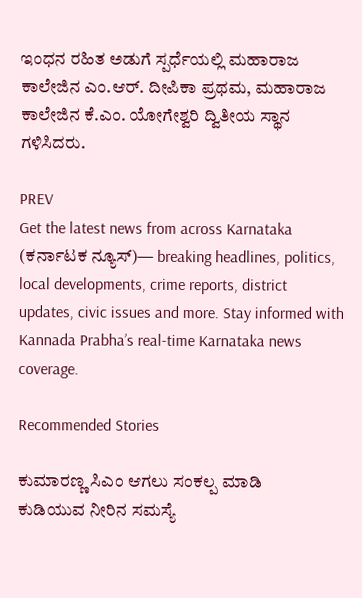ಇಂಧನ ರಹಿತ ಅಡುಗೆ ಸ್ಪರ್ಧೆಯಲ್ಲಿ ಮಹಾರಾಜ ಕಾಲೇಜಿನ ಎಂ.ಆರ್‌. ದೀಪಿಕಾ ಪ್ರಥಮ, ಮಹಾರಾಜ ಕಾಲೇಜಿನ ಕೆ.ಎಂ. ಯೋಗೇಶ್ವರಿ ದ್ವಿತೀಯ ಸ್ಥಾನ ಗಳಿಸಿದರು.

PREV
Get the latest news from across Karnataka (ಕರ್ನಾಟಕ ನ್ಯೂಸ್)— breaking headlines, politics, local developments, crime reports, district updates, civic issues and more. Stay informed with Kannada Prabha’s real‑time Karnataka news coverage.

Recommended Stories

ಕುಮಾರಣ್ಣ ಸಿಎಂ ಆಗಲು ಸಂಕಲ್ಪ ಮಾಡಿ
ಕುಡಿಯುವ ನೀರಿನ ಸಮಸ್ಯೆ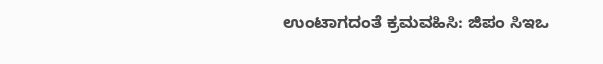ಉಂಟಾಗದಂತೆ ಕ್ರಮವಹಿಸಿ: ಜಿಪಂ ಸಿಇಒ